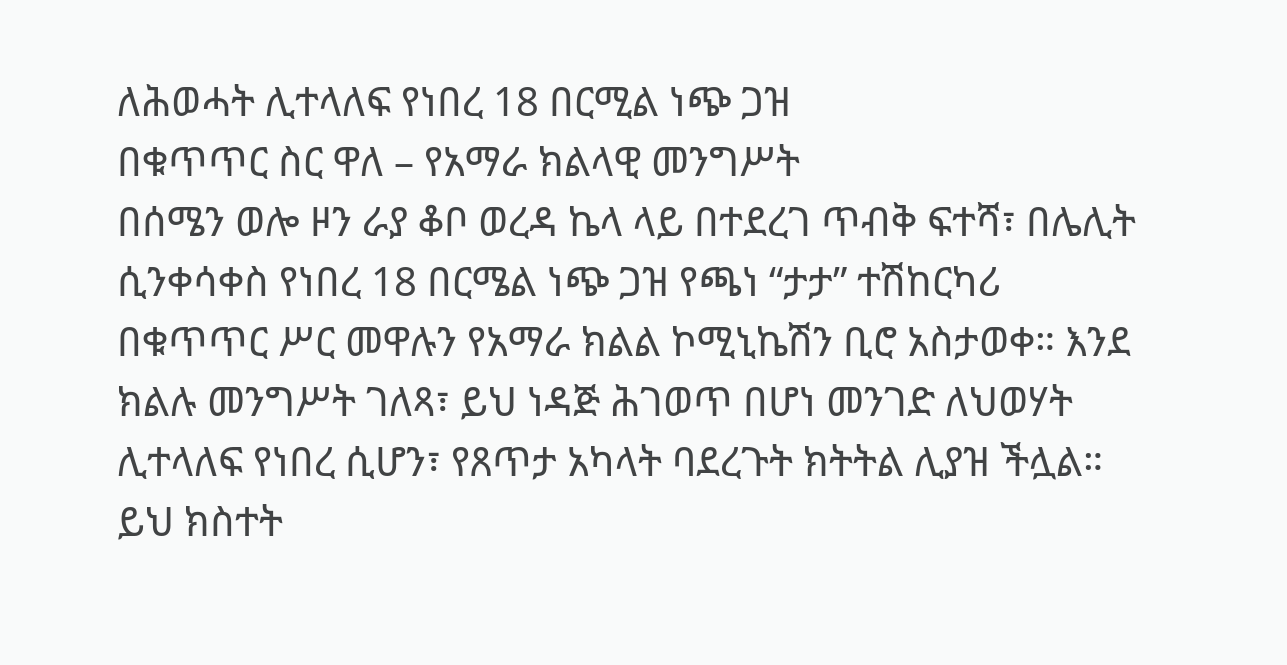ለሕወሓት ሊተላለፍ የነበረ 18 በርሚል ነጭ ጋዝ
በቁጥጥር ስር ዋለ – የአማራ ክልላዊ መንግሥት
በሰሜን ወሎ ዞን ራያ ቆቦ ወረዳ ኬላ ላይ በተደረገ ጥብቅ ፍተሻ፣ በሌሊት ሲንቀሳቀስ የነበረ 18 በርሜል ነጭ ጋዝ የጫነ “ታታ” ተሽከርካሪ በቁጥጥር ሥር መዋሉን የአማራ ክልል ኮሚኒኬሽን ቢሮ አስታወቀ። እንደ ክልሉ መንግሥት ገለጻ፣ ይህ ነዳጅ ሕገወጥ በሆነ መንገድ ለህወሃት ሊተላለፍ የነበረ ሲሆን፣ የጸጥታ አካላት ባደረጉት ክትትል ሊያዝ ችሏል።
ይህ ክስተት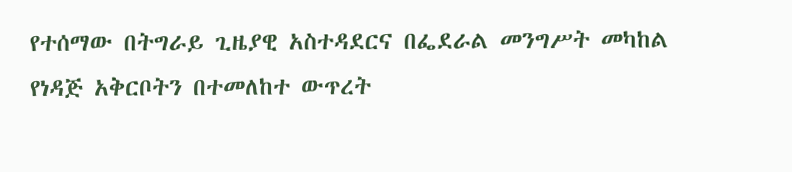የተሰማው በትግራይ ጊዜያዊ አስተዳደርና በፌደራል መንግሥት መካከል የነዳጅ አቅርቦትን በተመለከተ ውጥረት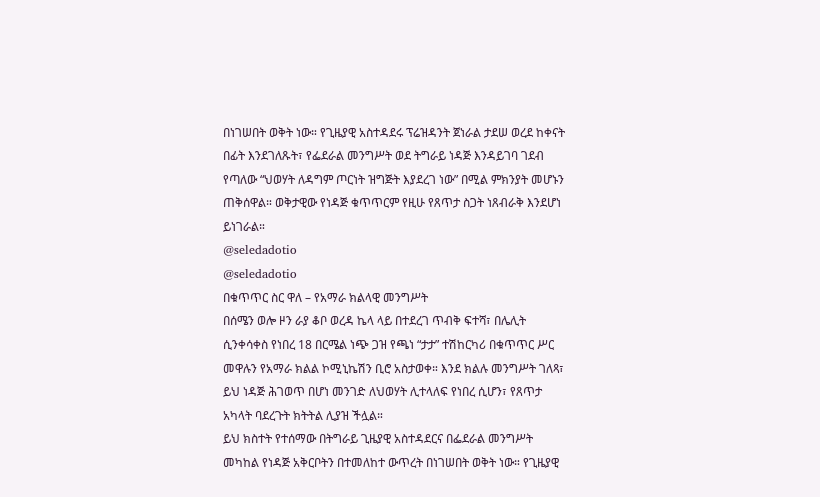በነገሠበት ወቅት ነው። የጊዜያዊ አስተዳደሩ ፕሬዝዳንት ጀነራል ታደሠ ወረደ ከቀናት በፊት እንደገለጹት፣ የፌደራል መንግሥት ወደ ትግራይ ነዳጅ እንዳይገባ ገደብ የጣለው “ህወሃት ለዳግም ጦርነት ዝግጅት እያደረገ ነው” በሚል ምክንያት መሆኑን ጠቅሰዋል። ወቅታዊው የነዳጅ ቁጥጥርም የዚሁ የጸጥታ ስጋት ነጸብራቅ እንደሆነ ይነገራል።
@seledadotio
@seledadotio
በቁጥጥር ስር ዋለ – የአማራ ክልላዊ መንግሥት
በሰሜን ወሎ ዞን ራያ ቆቦ ወረዳ ኬላ ላይ በተደረገ ጥብቅ ፍተሻ፣ በሌሊት ሲንቀሳቀስ የነበረ 18 በርሜል ነጭ ጋዝ የጫነ “ታታ” ተሽከርካሪ በቁጥጥር ሥር መዋሉን የአማራ ክልል ኮሚኒኬሽን ቢሮ አስታወቀ። እንደ ክልሉ መንግሥት ገለጻ፣ ይህ ነዳጅ ሕገወጥ በሆነ መንገድ ለህወሃት ሊተላለፍ የነበረ ሲሆን፣ የጸጥታ አካላት ባደረጉት ክትትል ሊያዝ ችሏል።
ይህ ክስተት የተሰማው በትግራይ ጊዜያዊ አስተዳደርና በፌደራል መንግሥት መካከል የነዳጅ አቅርቦትን በተመለከተ ውጥረት በነገሠበት ወቅት ነው። የጊዜያዊ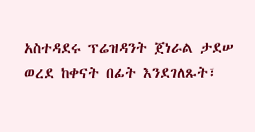አስተዳደሩ ፕሬዝዳንት ጀነራል ታደሠ ወረደ ከቀናት በፊት እንደገለጹት፣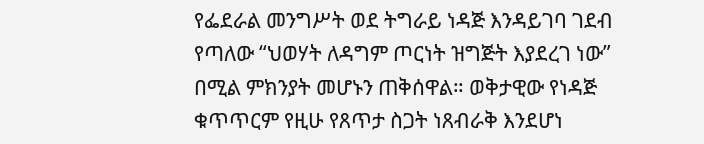የፌደራል መንግሥት ወደ ትግራይ ነዳጅ እንዳይገባ ገደብ የጣለው “ህወሃት ለዳግም ጦርነት ዝግጅት እያደረገ ነው” በሚል ምክንያት መሆኑን ጠቅሰዋል። ወቅታዊው የነዳጅ ቁጥጥርም የዚሁ የጸጥታ ስጋት ነጸብራቅ እንደሆነ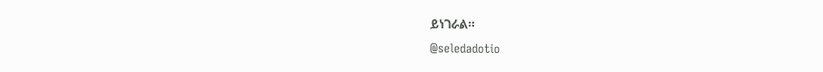ይነገራል።
@seledadotio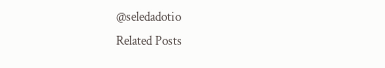@seledadotio
Related Posts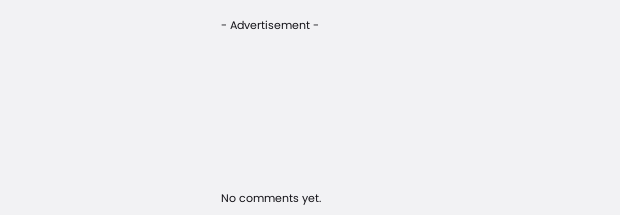- Advertisement -









No comments yet.